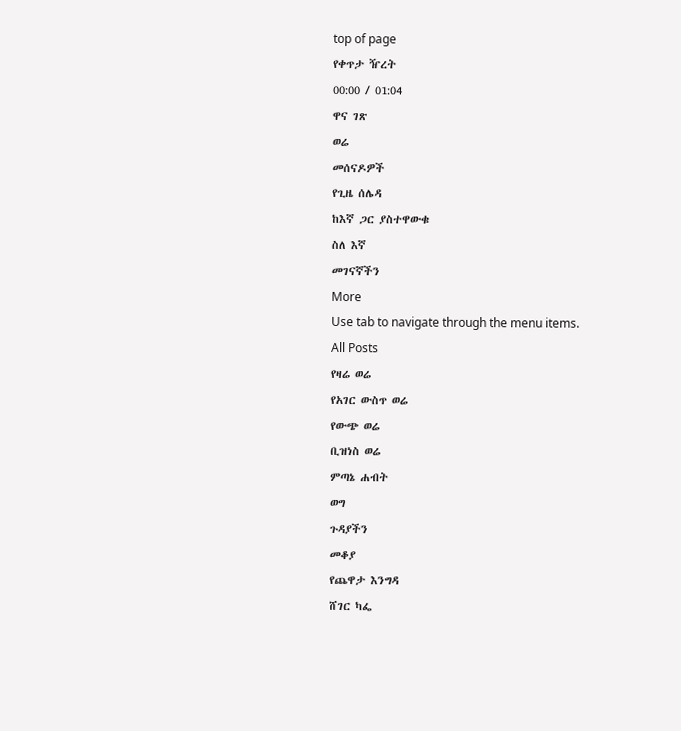top of page
የቀጥታ ዥረት
00:00 / 01:04
ዋና ገጽ
ወሬ
መሰናዶዎች
የጊዜ ሰሌዳ
ከእኛ ጋር ያስተዋውቁ
ስለ እኛ
መገናኛችን
More
Use tab to navigate through the menu items.
All Posts
የዛሬ ወሬ
የአገር ውስጥ ወሬ
የውጭ ወሬ
ቢዝነስ ወሬ
ምጣኔ ሐብት
ወግ
ጉዳያችን
መቆያ
የጨዋታ እንግዳ
ሸገር ካፌ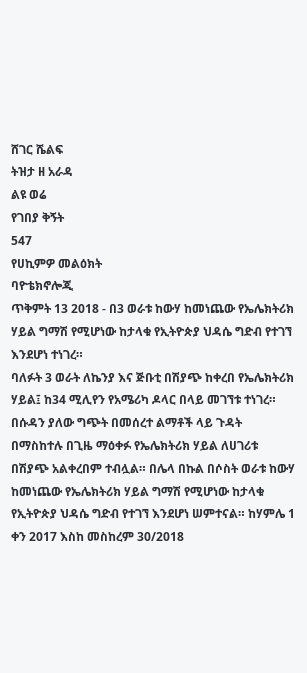ሸገር ሼልፍ
ትዝታ ዘ አራዳ
ልዩ ወሬ
የገበያ ቅኝት
547
የሀኪምዎ መልዕክት
ባዮቴክኖሎጂ
ጥቅምት 13 2018 - በ3 ወራቱ ከውሃ ከመነጨው የኤሌክትሪክ ሃይል ግማሽ የሚሆነው ከታላቁ የኢትዮጵያ ህዳሴ ግድብ የተገኘ እንደሆነ ተነገረ።
ባለፉት 3 ወራት ለኬንያ እና ጅቡቲ በሽያጭ ከቀረበ የኤሌክትሪክ ሃይል፤ ከ34 ሚሊየን የአሜሪካ ዶላር በላይ መገኘቱ ተነገረ። በሱዳን ያለው ግጭት በመሰረተ ልማቶች ላይ ጉዳት በማስከተሉ በጊዜ ማዕቀፉ የኤሌክትሪክ ሃይል ለሀገሪቱ በሽያጭ አልቀረበም ተብሏል። በሌላ በኩል በሶስት ወራቱ ከውሃ ከመነጨው የኤሌክትሪክ ሃይል ግማሽ የሚሆነው ከታላቁ የኢትዮጵያ ህዳሴ ግድብ የተገኘ እንደሆነ ሠምተናል። ከሃምሌ 1 ቀን 2017 እስከ መስከረም 30/2018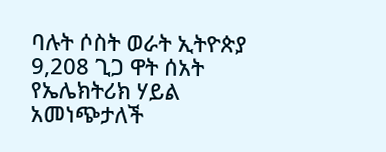ባሉት ሶስት ወራት ኢትዮጵያ 9,208 ጊጋ ዋት ሰአት የኤሌክትሪክ ሃይል አመነጭታለች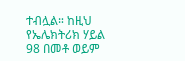ተብሏል። ከዚህ የኤሌክትሪክ ሃይል 98 በመቶ ወይም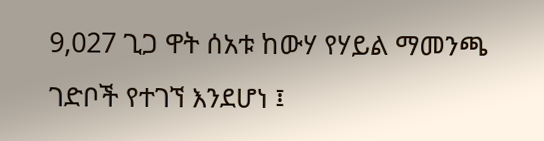9,027 ጊጋ ዋት ሰአቱ ከውሃ የሃይል ማመንጫ ገድቦች የተገኘ እንደሆነ ፤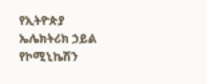የኢትዮጵያ ኤሌክትሪክ ኃይል የኮሚኒኬሽን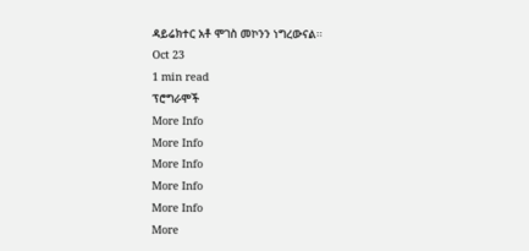ዳይሬክተር አቶ ሞገስ መኮንን ነግረውናል፡፡
Oct 23
1 min read
ፕሮግራሞች
More Info
More Info
More Info
More Info
More Info
More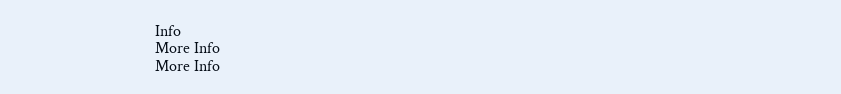Info
More Info
More Info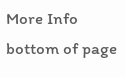More Info
bottom of page